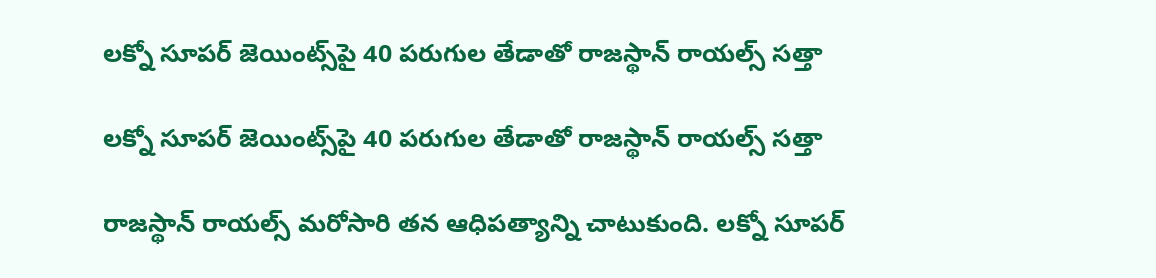లక్నో సూపర్ జెయింట్స్‌పై 40 పరుగుల తేడాతో రాజస్థాన్ రాయల్స్ సత్తా

లక్నో సూపర్ జెయింట్స్‌పై 40 పరుగుల తేడాతో రాజస్థాన్ రాయల్స్ సత్తా

రాజస్థాన్‌ రాయల్స్‌ మరోసారి తన ఆధిపత్యాన్ని చాటుకుంది. లక్నో సూపర్‌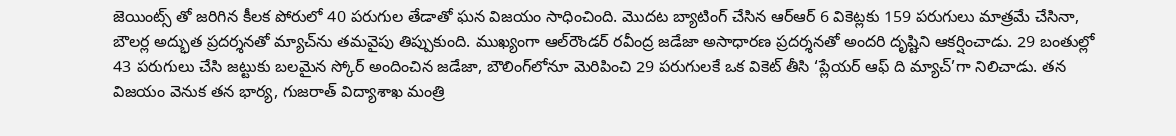జెయింట్స్ తో జరిగిన కీలక పోరులో 40 పరుగుల తేడాతో ఘన విజయం సాధించింది. మొదట బ్యాటింగ్ చేసిన ఆర్ఆర్ 6 వికెట్లకు 159 పరుగులు మాత్రమే చేసినా, బౌలర్ల అద్భుత ప్రదర్శనతో మ్యాచ్‌ను తమవైపు తిప్పుకుంది. ముఖ్యంగా ఆల్‌రౌండర్ రవీంద్ర జడేజా అసాధారణ ప్రదర్శనతో అందరి దృష్టిని ఆకర్షించాడు. 29 బంతుల్లో 43 పరుగులు చేసి జట్టుకు బలమైన స్కోర్ అందించిన జడేజా, బౌలింగ్‌లోనూ మెరిపించి 29 పరుగులకే ఒక వికెట్ తీసి ‘ప్లేయర్ ఆఫ్ ది మ్యాచ్’గా నిలిచాడు. తన విజయం వెనుక తన భార్య, గుజరాత్ విద్యాశాఖ మంత్రి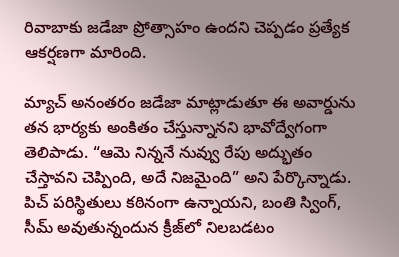రివాబాకు జడేజా ప్రోత్సాహం ఉందని చెప్పడం ప్రత్యేక ఆకర్షణగా మారింది.

మ్యాచ్ అనంతరం జడేజా మాట్లాడుతూ ఈ అవార్డును తన భార్యకు అంకితం చేస్తున్నానని భావోద్వేగంగా తెలిపాడు. “ఆమె నిన్ననే నువ్వు రేపు అద్భుతం చేస్తావని చెప్పింది, అదే నిజమైంది” అని పేర్కొన్నాడు. పిచ్ పరిస్థితులు కఠినంగా ఉన్నాయని, బంతి స్వింగ్, సీమ్ అవుతున్నందున క్రీజ్‌లో నిలబడటం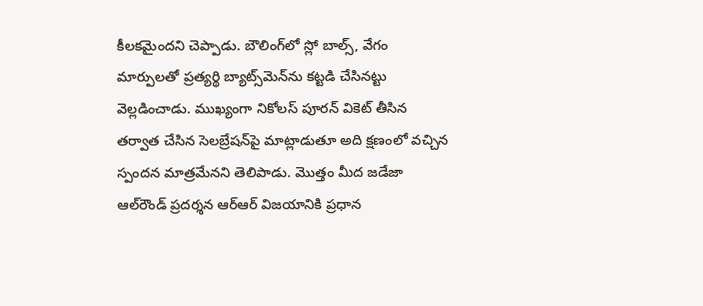కీలకమైందని చెప్పాడు. బౌలింగ్‌లో స్లో బాల్స్, వేగం మార్పులతో ప్రత్యర్థి బ్యాట్స్‌మెన్‌ను కట్టడి చేసినట్టు వెల్లడించాడు. ముఖ్యంగా నికోలస్ పూరన్ వికెట్ తీసిన తర్వాత చేసిన సెలబ్రేషన్‌పై మాట్లాడుతూ అది క్షణంలో వచ్చిన స్పందన మాత్రమేనని తెలిపాడు. మొత్తం మీద జడేజా ఆల్‌రౌండ్ ప్రదర్శన ఆర్ఆర్ విజయానికి ప్రధాన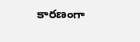కారణంగా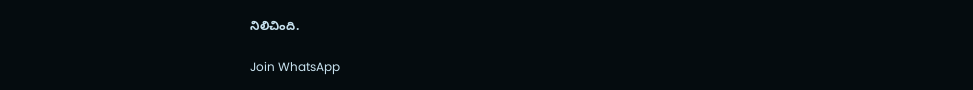నిలిచింది.

Join WhatsApp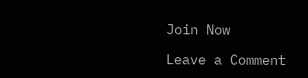Join Now

Leave a Comment